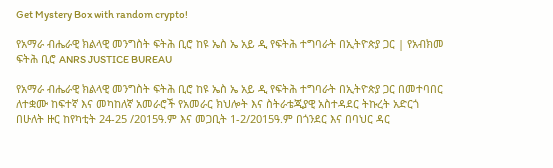Get Mystery Box with random crypto!

የአማራ ብሔራዊ ክልላዊ መንግስት ፍትሕ ቢሮ ከዩ ኤስ ኤ አይ ዲ የፍትሕ ተግባራት በኢትዮጵያ ጋር | የአብክመ ፍትሕ ቢሮ ANRS JUSTICE BUREAU

የአማራ ብሔራዊ ክልላዊ መንግስት ፍትሕ ቢሮ ከዩ ኤስ ኤ አይ ዲ የፍትሕ ተግባራት በኢትዮጵያ ጋር በመተባበር ለተቋሙ ከፍተኛ እና መካከለኛ አመራሮች የአመራር ክህሎት እና ስትራቴጂያዊ አስተዳደር ትኩረት አድርጎ በሁለት ዙር ከየካቲት 24-25 /2015ዓ.ም እና መጋቢት 1-2/2015ዓ.ም በጎንደር እና በባህር ዳር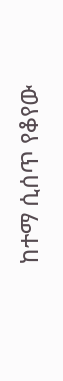ከተማ ሲሰጥ የቆየው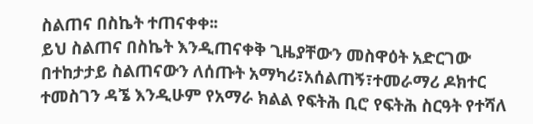ስልጠና በስኬት ተጠናቀቀ፡፡
ይህ ስልጠና በስኬት እንዲጠናቀቅ ጊዜያቸውን መስዋዕት አድርገው በተከታታይ ስልጠናውን ለሰጡት አማካሪ፣አሰልጠኝ፣ተመራማሪ ዶክተር ተመስገን ዳኜ እንዲሁም የአማራ ክልል የፍትሕ ቢሮ የፍትሕ ስርዓት የተሻለ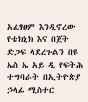አፈፃፀም እንዲኖረው የቴክኒክ እና በጀት ድጋፍ ላደረጉልን በዩ ኤስ ኤ አይ ዲ የፍትሕ ተግባራት በኢትዮጵያ ኃላፊ ሚስተር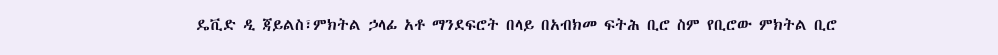ዴቪድ ዲ ጃይልስ፣ምክትል ኃላፊ አቶ ማንደፍሮት በላይ በአብክመ ፍትሕ ቢሮ ስም የቢሮው ምክትል ቢሮ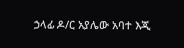ኃላፊ ዶ/ር አያሌው አባተ እጂ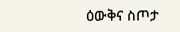ዕውቅና ስጦታ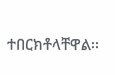ተበርክቶላቸዋል፡፡